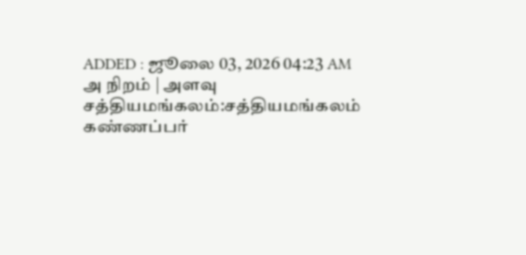ADDED : ஜூலை 03, 2026 04:23 AM
அ நிறம் | அளவு
சத்தியமங்கலம்:சத்தியமங்கலம்
கண்ணப்பர்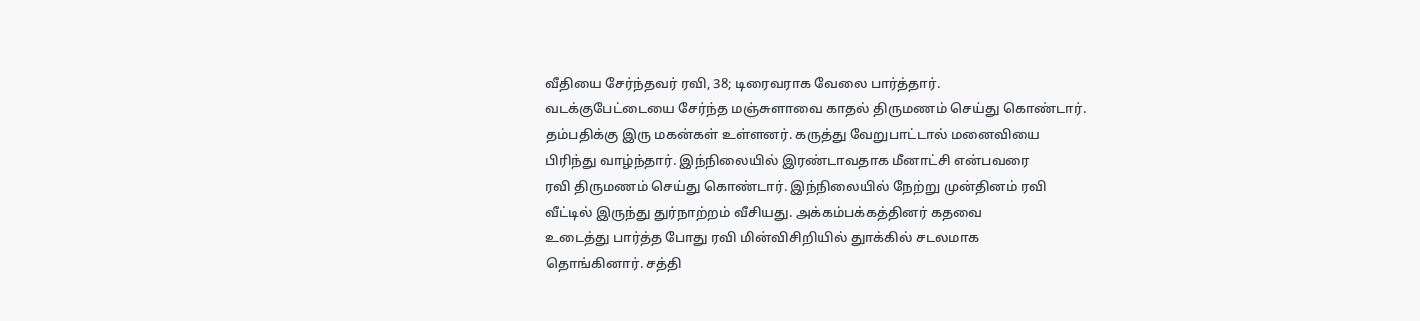வீதியை சேர்ந்தவர் ரவி, 38; டிரைவராக வேலை பார்த்தார்.
வடக்குபேட்டையை சேர்ந்த மஞ்சுளாவை காதல் திருமணம் செய்து கொண்டார்.
தம்பதிக்கு இரு மகன்கள் உள்ளனர். கருத்து வேறுபாட்டால் மனைவியை
பிரிந்து வாழ்ந்தார். இந்நிலையில் இரண்டாவதாக மீனாட்சி என்பவரை
ரவி திருமணம் செய்து கொண்டார். இந்நிலையில் நேற்று முன்தினம் ரவி
வீட்டில் இருந்து துர்நாற்றம் வீசியது. அக்கம்பக்கத்தினர் கதவை
உடைத்து பார்த்த போது ரவி மின்விசிறியில் துாக்கில் சடலமாக
தொங்கினார். சத்தி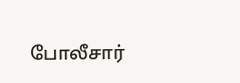போலீசார்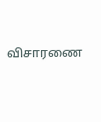விசாரணை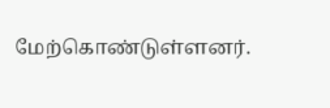மேற்கொண்டுள்ளனர்.